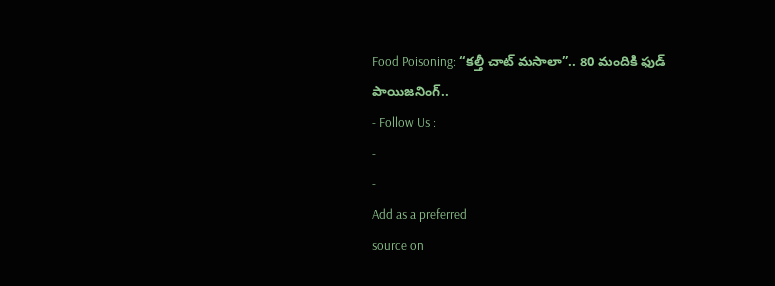Food Poisoning: “కల్తీ చాట్ మసాలా”.. 80 మందికి ఫుడ్ పాయిజనింగ్..
- Follow Us :
-
-
Add as a preferred
source on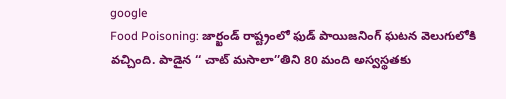google
Food Poisoning: జార్ఖండ్ రాష్ట్రంలో ఫుడ్ పాయిజనింగ్ ఘటన వెలుగులోకి వచ్చింది. పాడైన ‘‘ చాట్ మసాలా’’తిని 80 మంది అస్వస్థతకు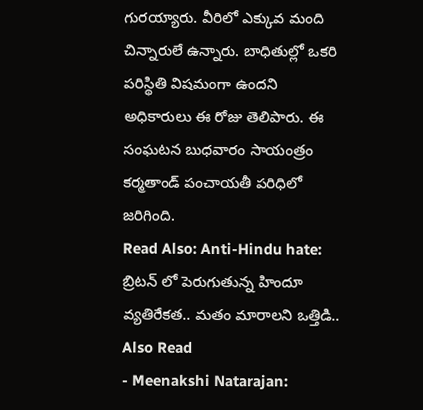గురయ్యారు. వీరిలో ఎక్కువ మంది చిన్నారులే ఉన్నారు. బాధితుల్లో ఒకరి పరిస్థితి విషమంగా ఉందని అధికారులు ఈ రోజు తెలిపారు. ఈ సంఘటన బుధవారం సాయంత్రం కర్మతాండ్ పంచాయతీ పరిధిలో జరిగింది.
Read Also: Anti-Hindu hate: బ్రిటన్ లో పెరుగుతున్న హిందూ వ్యతిరేకత.. మతం మారాలని ఒత్తిడి..
Also Read
- Meenakshi Natarajan: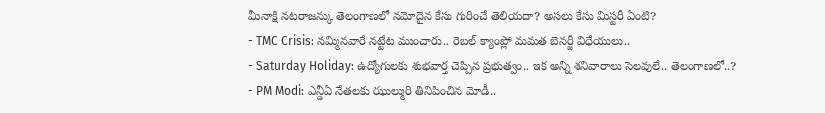మీనాక్షి నటరాజన్కు తెలంగాణలో నమోదైన కేసు గురించే తెలియదా? అసలు కేసు మిస్టరీ ఏంటి?
- TMC Crisis: నమ్మినవారే నట్టేట ముంచారు.. రెబల్ క్యాంప్లో మమత బెనర్జీ విధేయులు..
- Saturday Holiday: ఉద్యోగులకు శుభవార్త చెప్పిన ప్రభుత్వం.. ఇక అన్ని శనివారాలు సెలవులే.. తెలంగాణలో..?
- PM Modi: ఎన్డీఏ నేతలకు ఝుల్మురి తినిపించిన మోడీ..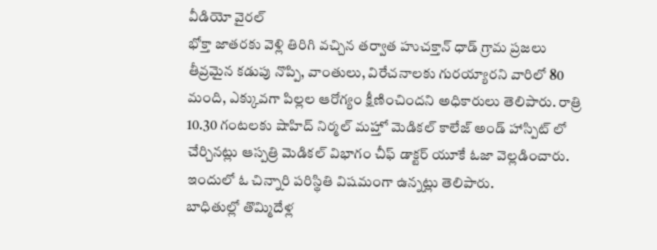వీడియో వైరల్
భోక్తా జాతరకు వెళ్లి తిరిగి వచ్చిన తర్వాత హుచక్తాన్ ధాడ్ గ్రామ ప్రజలు తీవ్రమైన కడుపు నొప్పి, వాంతులు, విరేచనాలకు గురయ్యారని వారిలో 80 మంది, ఎక్కువగా పిల్లల ఆరోగ్యం క్షీణించిందని అధికారులు తెలిపారు. రాత్రి 10.30 గంటలకు షాహిద్ నిర్మల్ మహ్తో మెడికల్ కాలేజ్ అండ్ హాస్పిట్ లో చేర్చినట్లు ఆస్పత్రి మెడికల్ విభాగం చీఫ్ డాక్టర్ యూకే ఓజా వెల్లడించారు. ఇందులో ఓ చిన్నారి పరిస్థితి విషమంగా ఉన్నట్లు తెలిపారు.
బాధితుల్లో తొమ్మిదేళ్ల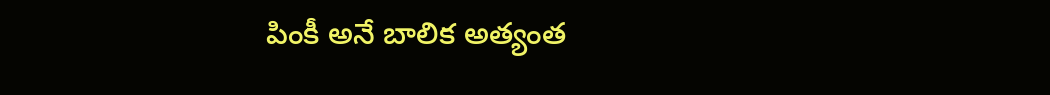పింకీ అనే బాలిక అత్యంత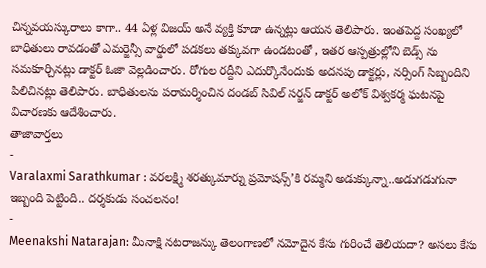చిన్నవయస్కురాలు కాగా.. 44 ఏళ్ల విజయ్ అనే వ్యక్తి కూడా ఉన్నట్లు ఆయన తెలిపారు. ఇంతపెద్ద సంఖ్యలో బాధితులు రావడంతో ఎమర్జెన్సీ వార్డులో పడకలు తక్కువగా ఉండటంతో , ఇతర ఆస్పత్రుల్లోని బెడ్స్ ను సమకూర్చినట్లు డాక్టర్ ఓజా వెల్లడించారు. రోగుల రద్దీని ఎదుర్కొనేందుకు అదనపు డాక్టర్లు, నర్సింగ్ సిబ్బందిని పిలిచినట్లు తెలిపారు. బాధితులను పరామర్శించిన దండబ్ సివిల్ సర్జన్ డాక్టర్ అలోక్ విశ్వకర్మ ఘటనపై విచారణకు ఆదేశించారు.
తాజావార్తలు
-
Varalaxmi Sarathkumar : వరలక్ష్మి శరత్కుమార్ను ప్రమోషన్స్’కి రమ్మని అడుక్కున్నా..అడుగడుగునా ఇబ్బంది పెట్టింది.. దర్శకుడు సంచలనం!
-
Meenakshi Natarajan: మీనాక్షి నటరాజన్కు తెలంగాణలో నమోదైన కేసు గురించే తెలియదా? అసలు కేసు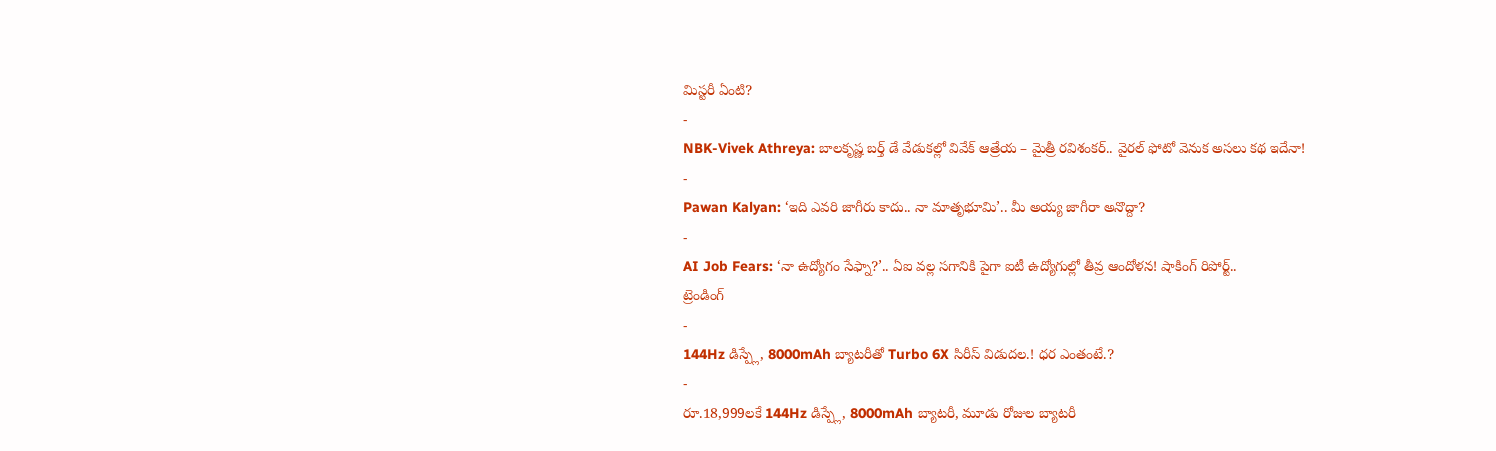మిస్టరీ ఏంటి?
-
NBK-Vivek Athreya: బాలకృష్ణ బర్త్ డే వేడుకల్లో వివేక్ ఆత్రేయ – మైత్రీ రవిశంకర్.. వైరల్ ఫోటో వెనుక అసలు కథ ఇదేనా!
-
Pawan Kalyan: ‘ఇది ఎవరి జాగీరు కాదు.. నా మాతృభూమి’.. మీ అయ్య జాగీరా అనొద్దా?
-
AI Job Fears: ‘నా ఉద్యోగం సేఫ్నా?’.. ఏఐ వల్ల సగానికి పైగా ఐటీ ఉద్యోగుల్లో తీవ్ర ఆందోళన! షాకింగ్ రిపోర్ట్..
ట్రెండింగ్
-
144Hz డిస్ప్లే, 8000mAh బ్యాటరీతో Turbo 6X సిరీస్ విడుదల.! ధర ఎంతంటే.?
-
రూ.18,999లకే 144Hz డిస్ప్లే, 8000mAh బ్యాటరీ, మూడు రోజుల బ్యాటరీ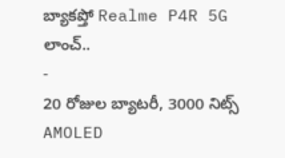బ్యాకప్తో Realme P4R 5G లాంచ్..
-
20 రోజుల బ్యాటరీ, 3000 నిట్స్ AMOLED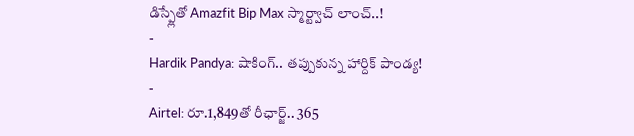డిస్ప్లేతో Amazfit Bip Max స్మార్ట్వాచ్ లాంచ్..!
-
Hardik Pandya: షాకింగ్.. తప్పుకున్న హార్దిక్ పాండ్య!
-
Airtel: రూ.1,849తో రీఛార్జ్.. 365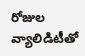రోజుల వ్యాలిడిటీతో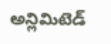అన్లిమిటెడ్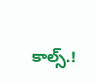కాల్స్.!